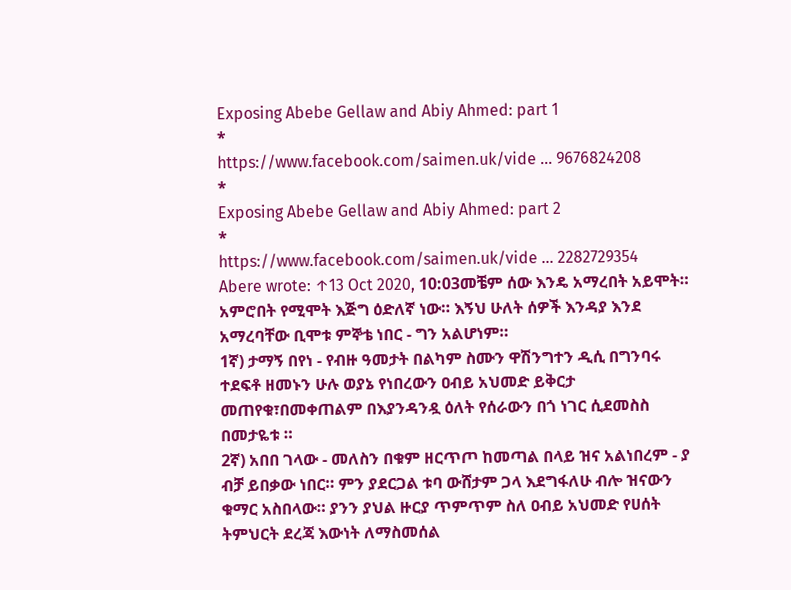Exposing Abebe Gellaw and Abiy Ahmed: part 1
*
https://www.facebook.com/saimen.uk/vide ... 9676824208
*
Exposing Abebe Gellaw and Abiy Ahmed: part 2
*
https://www.facebook.com/saimen.uk/vide ... 2282729354
Abere wrote: ↑13 Oct 2020, 10:03መቼም ሰው እንዴ አማረበት አይሞት። አምሮበት የሚሞት እጅግ ዕድለኛ ነው። እኝህ ሁለት ሰዎች እንዳያ እንደ አማረባቸው ቢሞቱ ምኞቴ ነበር - ግን አልሆነም።
1ኛ) ታማኝ በየነ - የብዙ ዓመታት በልካም ስሙን ዋሽንግተን ዲሲ በግንባሩ ተደፍቶ ዘመኑን ሁሉ ወያኔ የነበረውን ዐብይ አህመድ ይቅርታ መጠየቁ፣በመቀጠልም በእያንዳንዷ ዕለት የሰራውን በጎ ነገር ሲደመስስ በመታዬቱ ።
2ኛ) አበበ ገላው - መለስን በቁም ዘርጥጦ ከመጣል በላይ ዝና አልነበረም - ያ ብቻ ይበቃው ነበር። ምን ያደርጋል ቱባ ውሸታም ጋላ እደግፋለሁ ብሎ ዝናውን ቁማር አስበላው። ያንን ያህል ዙርያ ጥምጥም ስለ ዐብይ አህመድ የሀሰት ትምህርት ደረጃ እውነት ለማስመሰል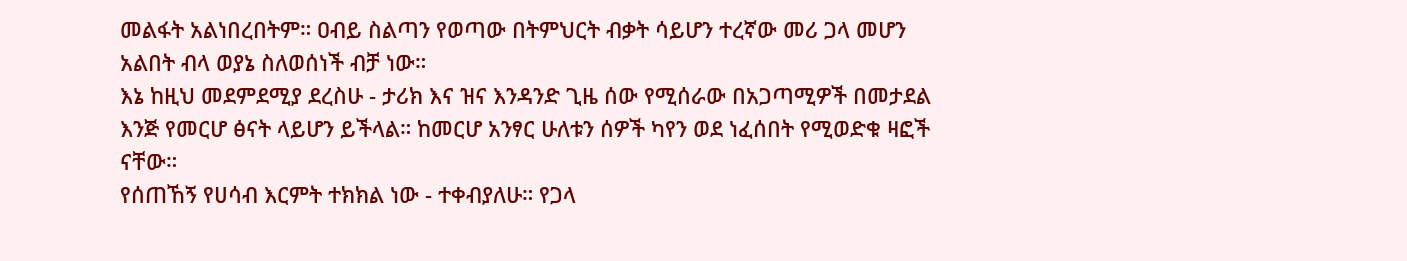መልፋት አልነበረበትም። ዐብይ ስልጣን የወጣው በትምህርት ብቃት ሳይሆን ተረኛው መሪ ጋላ መሆን አልበት ብላ ወያኔ ስለወሰነች ብቻ ነው።
እኔ ከዚህ መደምደሚያ ደረስሁ - ታሪክ እና ዝና እንዳንድ ጊዜ ሰው የሚሰራው በአጋጣሚዎች በመታደል እንጅ የመርሆ ፅናት ላይሆን ይችላል። ከመርሆ አንፃር ሁለቱን ሰዎች ካየን ወደ ነፈሰበት የሚወድቁ ዛፎች ናቸው።
የሰጠኸኝ የሀሳብ እርምት ተክክል ነው - ተቀብያለሁ። የጋላ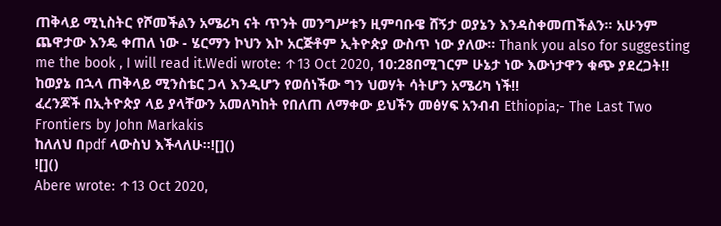ጠቅላይ ሚኒስትር የሾመችልን አሜሪካ ናት ጥንት መንግሥቱን ዚምባቡዌ ሸኝታ ወያኔን እንዳስቀመጠችልን። አሁንም ጨዋታው እንዴ ቀጠለ ነው - ሄርማን ኮህን እኮ አርጅቶም ኢትዮጵያ ውስጥ ነው ያለው። Thank you also for suggesting me the book , I will read it.Wedi wrote: ↑13 Oct 2020, 10:28በሚገርም ሁኔታ ነው እውነታዋን ቁጭ ያደረጋት!!
ከወያኔ በኋላ ጠቅላይ ሚንስቴር ጋላ እንዲሆን የወሰነችው ግን ህወሃት ሳትሆን አሜሪካ ነች!!
ፈረንጆች በኢትዮጵያ ላይ ያላቸውን አመለካከት የበለጠ ለማቀው ይህችን መፅሃፍ አንብብ Ethiopia;- The Last Two Frontiers by John Markakis
ከለለህ በpdf ላውስህ እችላለሁ፡፡![]()
![]()
Abere wrote: ↑13 Oct 2020,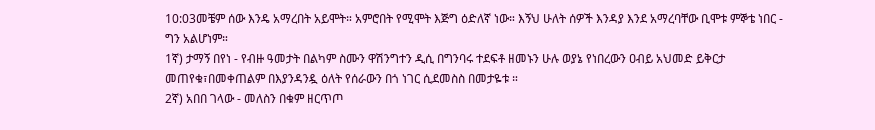10:03መቼም ሰው እንዴ አማረበት አይሞት። አምሮበት የሚሞት እጅግ ዕድለኛ ነው። እኝህ ሁለት ሰዎች እንዳያ እንደ አማረባቸው ቢሞቱ ምኞቴ ነበር - ግን አልሆነም።
1ኛ) ታማኝ በየነ - የብዙ ዓመታት በልካም ስሙን ዋሽንግተን ዲሲ በግንባሩ ተደፍቶ ዘመኑን ሁሉ ወያኔ የነበረውን ዐብይ አህመድ ይቅርታ መጠየቁ፣በመቀጠልም በእያንዳንዷ ዕለት የሰራውን በጎ ነገር ሲደመስስ በመታዬቱ ።
2ኛ) አበበ ገላው - መለስን በቁም ዘርጥጦ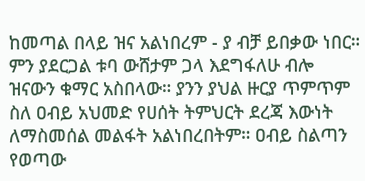ከመጣል በላይ ዝና አልነበረም - ያ ብቻ ይበቃው ነበር። ምን ያደርጋል ቱባ ውሸታም ጋላ እደግፋለሁ ብሎ ዝናውን ቁማር አስበላው። ያንን ያህል ዙርያ ጥምጥም ስለ ዐብይ አህመድ የሀሰት ትምህርት ደረጃ እውነት ለማስመሰል መልፋት አልነበረበትም። ዐብይ ስልጣን የወጣው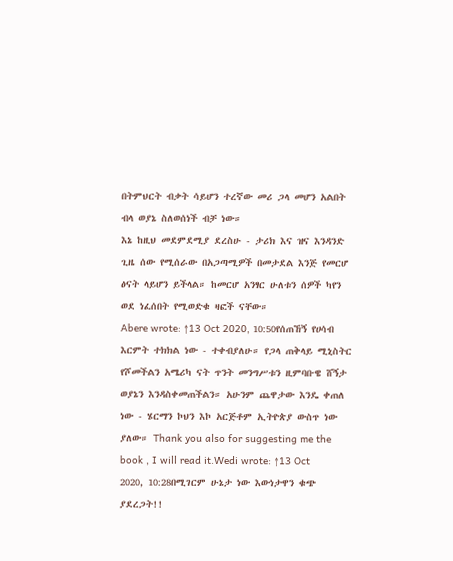በትምህርት ብቃት ሳይሆን ተረኛው መሪ ጋላ መሆን አልበት ብላ ወያኔ ስለወሰነች ብቻ ነው።
እኔ ከዚህ መደምደሚያ ደረስሁ - ታሪክ እና ዝና እንዳንድ ጊዜ ሰው የሚሰራው በአጋጣሚዎች በመታደል እንጅ የመርሆ ፅናት ላይሆን ይችላል። ከመርሆ አንፃር ሁለቱን ሰዎች ካየን ወደ ነፈሰበት የሚወድቁ ዛፎች ናቸው።
Abere wrote: ↑13 Oct 2020, 10:50የሰጠኸኝ የሀሳብ እርምት ተክክል ነው - ተቀብያለሁ። የጋላ ጠቅላይ ሚኒስትር የሾመችልን አሜሪካ ናት ጥንት መንግሥቱን ዚምባቡዌ ሸኝታ ወያኔን እንዳስቀመጠችልን። አሁንም ጨዋታው እንዴ ቀጠለ ነው - ሄርማን ኮህን እኮ አርጅቶም ኢትዮጵያ ውስጥ ነው ያለው። Thank you also for suggesting me the book , I will read it.Wedi wrote: ↑13 Oct 2020, 10:28በሚገርም ሁኔታ ነው እውነታዋን ቁጭ ያደረጋት!!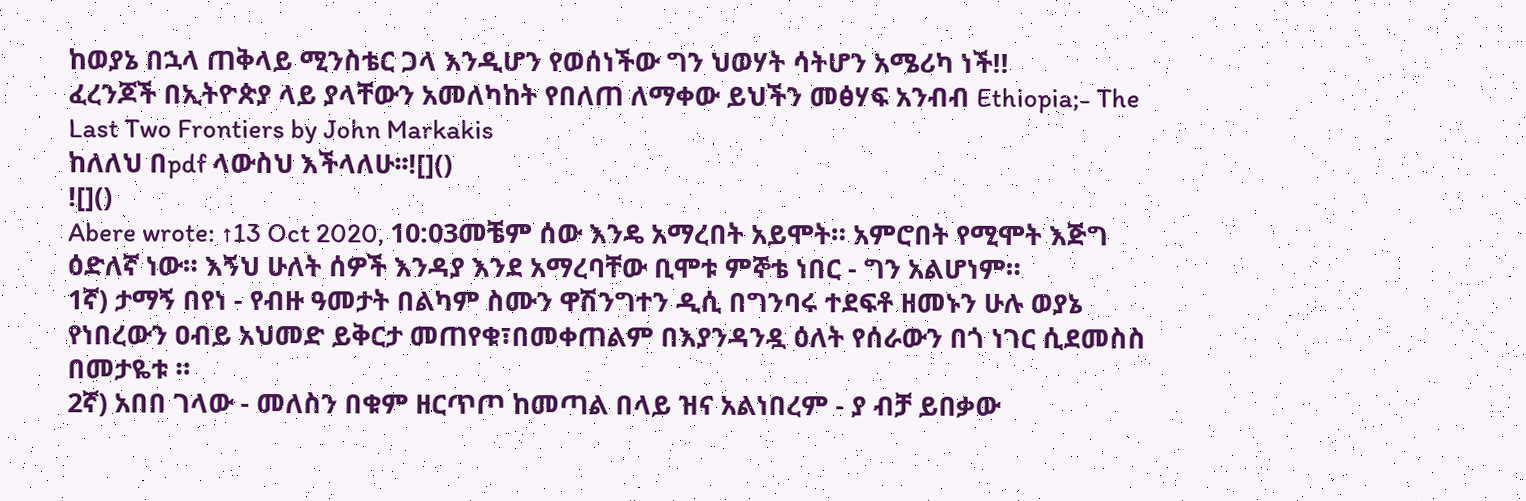ከወያኔ በኋላ ጠቅላይ ሚንስቴር ጋላ እንዲሆን የወሰነችው ግን ህወሃት ሳትሆን አሜሪካ ነች!!
ፈረንጆች በኢትዮጵያ ላይ ያላቸውን አመለካከት የበለጠ ለማቀው ይህችን መፅሃፍ አንብብ Ethiopia;- The Last Two Frontiers by John Markakis
ከለለህ በpdf ላውስህ እችላለሁ፡፡![]()
![]()
Abere wrote: ↑13 Oct 2020, 10:03መቼም ሰው እንዴ አማረበት አይሞት። አምሮበት የሚሞት እጅግ ዕድለኛ ነው። እኝህ ሁለት ሰዎች እንዳያ እንደ አማረባቸው ቢሞቱ ምኞቴ ነበር - ግን አልሆነም።
1ኛ) ታማኝ በየነ - የብዙ ዓመታት በልካም ስሙን ዋሽንግተን ዲሲ በግንባሩ ተደፍቶ ዘመኑን ሁሉ ወያኔ የነበረውን ዐብይ አህመድ ይቅርታ መጠየቁ፣በመቀጠልም በእያንዳንዷ ዕለት የሰራውን በጎ ነገር ሲደመስስ በመታዬቱ ።
2ኛ) አበበ ገላው - መለስን በቁም ዘርጥጦ ከመጣል በላይ ዝና አልነበረም - ያ ብቻ ይበቃው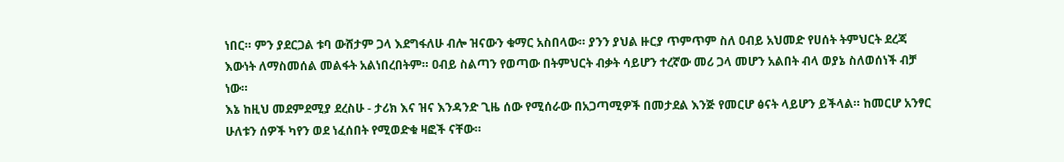ነበር። ምን ያደርጋል ቱባ ውሸታም ጋላ እደግፋለሁ ብሎ ዝናውን ቁማር አስበላው። ያንን ያህል ዙርያ ጥምጥም ስለ ዐብይ አህመድ የሀሰት ትምህርት ደረጃ እውነት ለማስመሰል መልፋት አልነበረበትም። ዐብይ ስልጣን የወጣው በትምህርት ብቃት ሳይሆን ተረኛው መሪ ጋላ መሆን አልበት ብላ ወያኔ ስለወሰነች ብቻ ነው።
እኔ ከዚህ መደምደሚያ ደረስሁ - ታሪክ እና ዝና እንዳንድ ጊዜ ሰው የሚሰራው በአጋጣሚዎች በመታደል እንጅ የመርሆ ፅናት ላይሆን ይችላል። ከመርሆ አንፃር ሁለቱን ሰዎች ካየን ወደ ነፈሰበት የሚወድቁ ዛፎች ናቸው።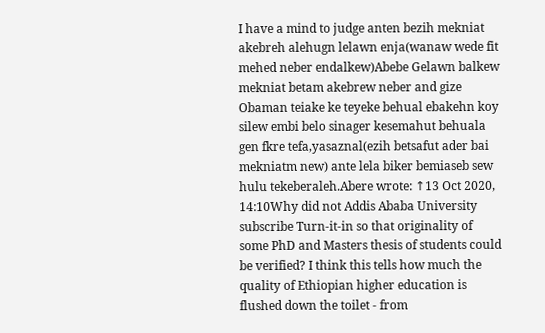I have a mind to judge anten bezih mekniat akebreh alehugn lelawn enja(wanaw wede fit mehed neber endalkew)Abebe Gelawn balkew mekniat betam akebrew neber and gize Obaman teiake ke teyeke behual ebakehn koy silew embi belo sinager kesemahut behuala gen fkre tefa,yasaznal(ezih betsafut ader bai mekniatm new) ante lela biker bemiaseb sew hulu tekeberaleh.Abere wrote: ↑13 Oct 2020, 14:10Why did not Addis Ababa University subscribe Turn-it-in so that originality of some PhD and Masters thesis of students could be verified? I think this tells how much the quality of Ethiopian higher education is flushed down the toilet - from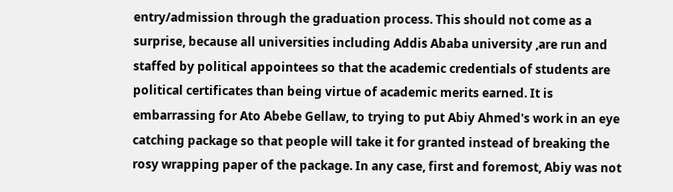entry/admission through the graduation process. This should not come as a surprise, because all universities including Addis Ababa university ,are run and staffed by political appointees so that the academic credentials of students are political certificates than being virtue of academic merits earned. It is embarrassing for Ato Abebe Gellaw, to trying to put Abiy Ahmed's work in an eye catching package so that people will take it for granted instead of breaking the rosy wrapping paper of the package. In any case, first and foremost, Abiy was not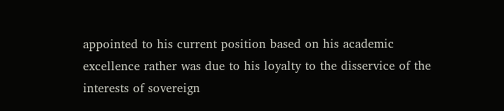appointed to his current position based on his academic excellence rather was due to his loyalty to the disservice of the interests of sovereign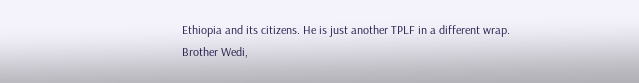Ethiopia and its citizens. He is just another TPLF in a different wrap.
Brother Wedi,